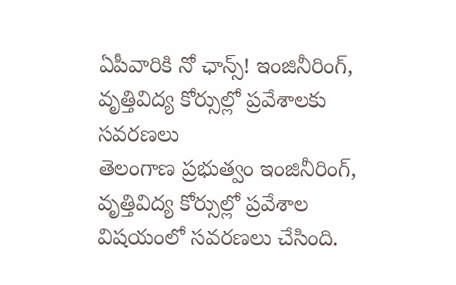ఏపీవారికి నో ఛాన్స్! ఇంజినీరింగ్, వృత్తివిద్య కోర్సుల్లో ప్రవేశాలకు సవరణలు
తెలంగాణ ప్రభుత్వం ఇంజినీరింగ్, వృత్తివిద్య కోర్సుల్లో ప్రవేశాల విషయంలో సవరణలు చేసింది.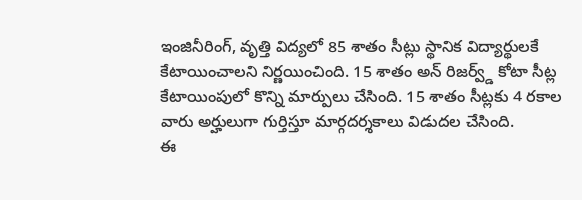ఇంజినీరింగ్, వృత్తి విద్యలో 85 శాతం సీట్లు స్థానిక విద్యార్థులకే కేటాయించాలని నిర్ణయించింది. 15 శాతం అన్ రిజర్వ్డ్ కోటా సీట్ల కేటాయింపులో కొన్ని మార్పులు చేసింది. 15 శాతం సీట్లకు 4 రకాల వారు అర్హులుగా గుర్తిస్తూ మార్గదర్శకాలు విడుదల చేసింది.
ఈ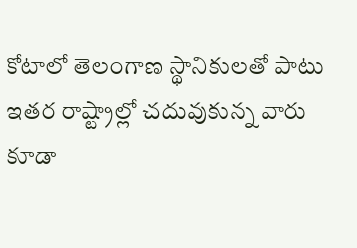కోటాలో తెలంగాణ స్థానికులతో పాటు ఇతర రాష్ట్రాల్లో చదువుకున్న వారు కూడా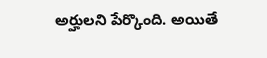అర్హులని పేర్కొంది. అయితే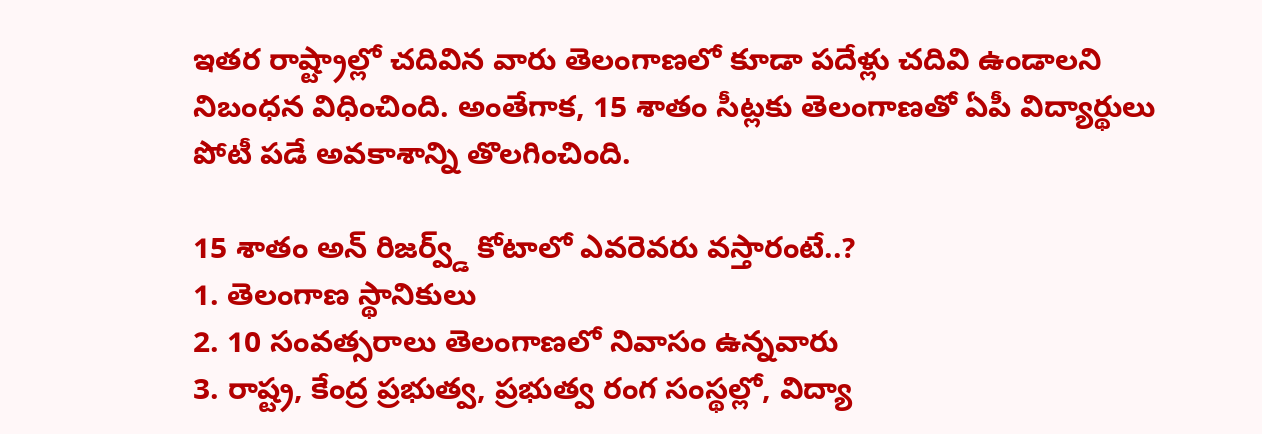ఇతర రాష్ట్రాల్లో చదివిన వారు తెలంగాణలో కూడా పదేళ్లు చదివి ఉండాలని నిబంధన విధించింది. అంతేగాక, 15 శాతం సీట్లకు తెలంగాణతో ఏపీ విద్యార్థులు పోటీ పడే అవకాశాన్ని తొలగించింది.

15 శాతం అన్ రిజర్వ్డ్ కోటాలో ఎవరెవరు వస్తారంటే..?
1. తెలంగాణ స్థానికులు
2. 10 సంవత్సరాలు తెలంగాణలో నివాసం ఉన్నవారు
3. రాష్ట్ర, కేంద్ర ప్రభుత్వ, ప్రభుత్వ రంగ సంస్థల్లో, విద్యా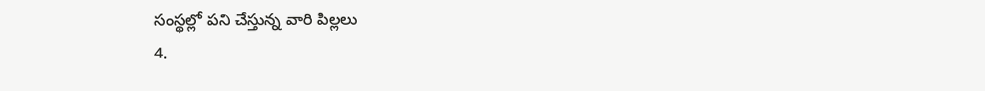సంస్థల్లో పని చేస్తున్న వారి పిల్లలు
4.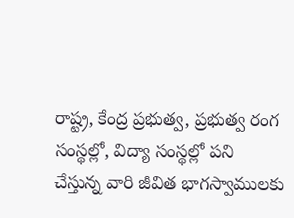రాష్ట్ర, కేంద్ర ప్రభుత్వ, ప్రభుత్వ రంగ సంస్థల్లో, విద్యా సంస్థల్లో పని చేస్తున్న వారి జీవిత భాగస్వాములకు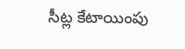సీట్ల కేటాయింపు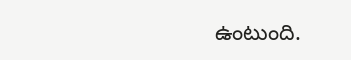ఉంటుంది.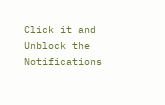Click it and Unblock the Notifications